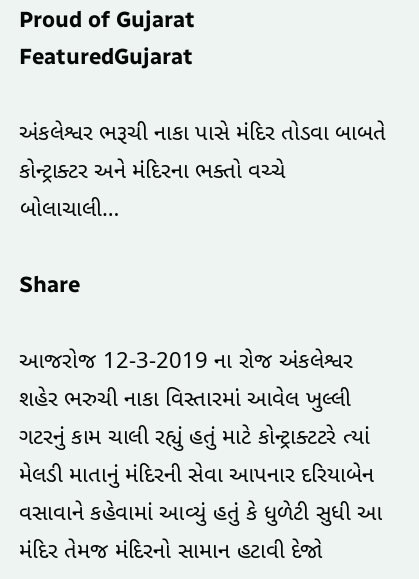Proud of Gujarat
FeaturedGujarat

અંકલેશ્વર ભરૂચી નાકા પાસે મંદિર તોડવા બાબતે કોન્ટ્રાક્ટર અને મંદિરના ભક્તો વચ્ચે બોલાચાલી…

Share

આજરોજ 12-3-2019 ના રોજ અંકલેશ્વર શહેર ભરુચી નાકા વિસ્તારમાં આવેલ ખુલ્લી ગટરનું કામ ચાલી રહ્યું હતું માટે કોન્ટ્રાક્ટટરે ત્યાં મેલડી માતાનું મંદિરની સેવા આપનાર દરિયાબેન વસાવાને કહેવામાં આવ્યું હતું કે ધુળેટી સુધી આ મંદિર તેમજ મંદિરનો સામાન હટાવી દેજો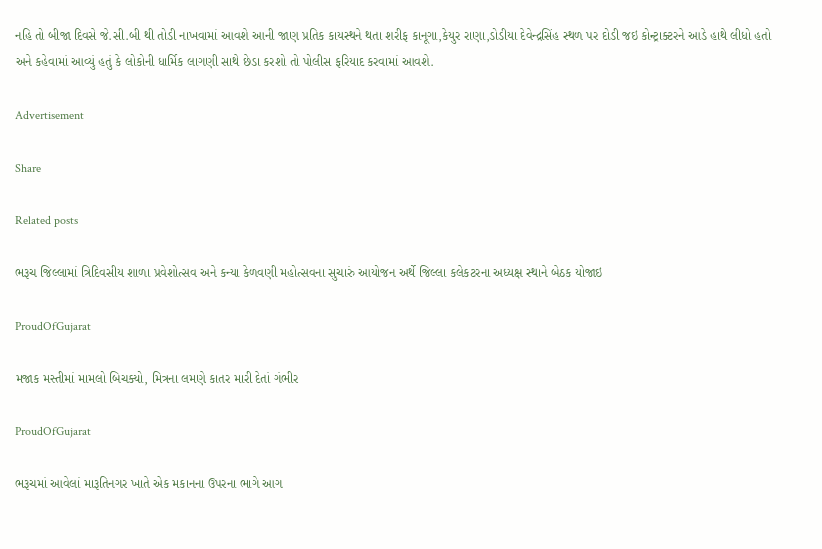નહિ તો બીજા દિવસે જે.સી.બી થી તોડી નાખવામાં આવશે આની જાણ પ્રતિક કાયસ્થને થતા શરીફ કાનૂગા,કેયુર રાણા,ડોડીયા દેવેન્દ્રસિંહ સ્થળ પર દોડી જઇ કોન્ટ્રાક્ટરને આડે હાથે લીધો હતો અને કહેવામાં આવ્યું હતું કે લોકોની ધાર્મિક લાગણી સાથે છેડા કરશો તો પોલીસ ફરિયાદ કરવામાં આવશે.

Advertisement

Share

Related posts

ભરૂચ જિલ્લામાં ત્રિદિવસીય શાળા પ્રવેશોત્સવ અને કન્યા કેળવણી મહોત્સવના સુચારું આયોજન અર્થે જિલ્લા કલેકટરના અધ્યક્ષ સ્થાને બેઠક યોજાઇ

ProudOfGujarat

મજાક મસ્તીમાં મામલો બિચક્યો, મિત્રના લમણે કાતર મારી દેતાં ગંભીર

ProudOfGujarat

ભરૂચમાં આવેલાં મારૂતિનગર ખાતે એક મકાનના ઉપરના ભાગે આગ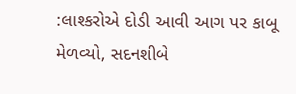:લાશ્કરોએ દોડી આવી આગ પર કાબૂ મેળવ્યો, સદનશીબે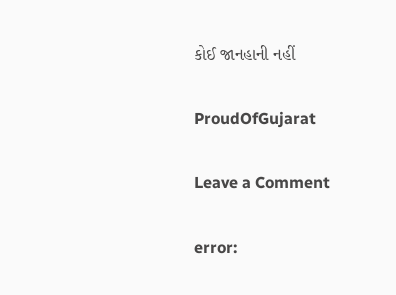કોઈ જાનહાની નહીં

ProudOfGujarat

Leave a Comment

error: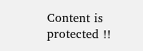Content is protected !!